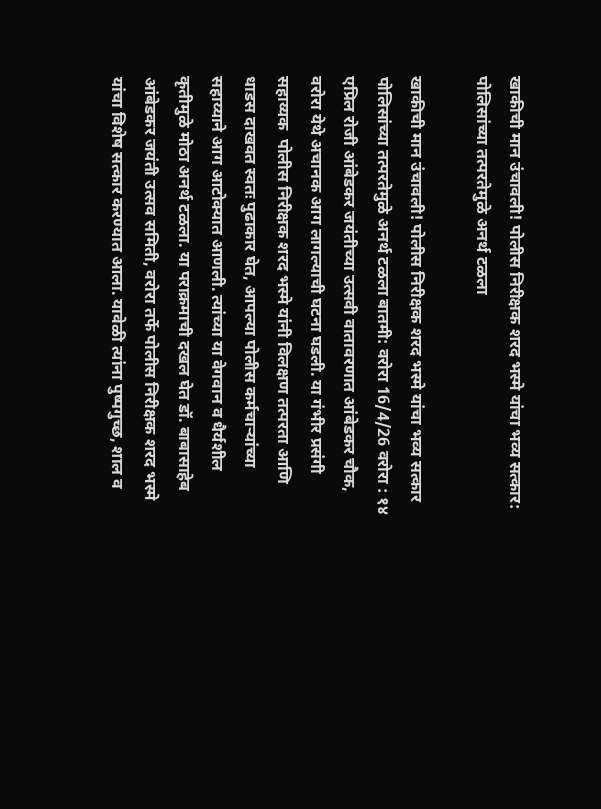खाकीची मान उंचावली! पोलीस निरीक्षक शरद भस्मे यांचा भव्य सत्कार: पोलिसांच्या तत्परतेमुळे अनर्थ टळला

खाकीची मान उंचावली! पोलीस निरीक्षक शरद भस्मे यांचा भव्य सत्कार  पोलिसांच्या तत्परतेमुळे अनर्थ टळला बातमी: वरोरा 16/4/26 वरोरा : १४ एप्रिल रोजी आंबेडकर जयंतीच्या उत्सवी वातावरणात आंबेडकर चौक, वरोरा येथे अचानक आग लागल्याची घटना घडली. या गंभीर प्रसंगी सहाय्यक  पोलीस निरीक्षक शरद भस्मे यांनी विलक्षण तत्परता आणि धाडस दाखवत स्वतः पुढाकार घेत, आपल्या पोलीस कर्मचाऱ्यांच्या सहाय्याने आग आटोक्यात आणली. त्यांच्या या वेगवान व धैर्यशील कृतीमुळे मोठा अनर्थ टळला. या पराक्रमाची दखल घेत डॉ. बाबासाहेब आंबेडकर जयंती उत्सव समिती, वरोरा तर्फे पोलीस निरीक्षक शरद भस्मे यांचा विशेष सत्कार करण्यात आला. यावेळी त्यांना पुष्पगुच्छ, शाल व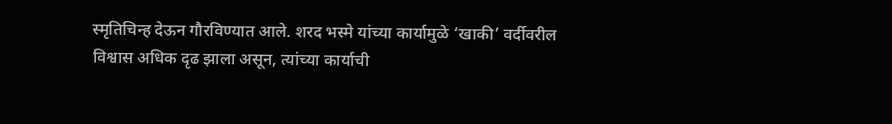स्मृतिचिन्ह देऊन गौरविण्यात आले. शरद भस्मे यांच्या कार्यामुळे ‘खाकी’ वर्दीवरील विश्वास अधिक दृढ झाला असून, त्यांच्या कार्याची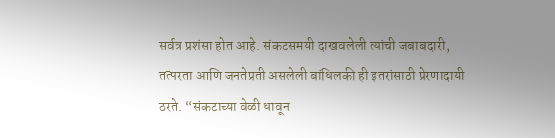सर्वत्र प्रशंसा होत आहे. संकटसमयी दाखवलेली त्यांची जबाबदारी, तत्परता आणि जनतेप्रती असलेली बांधिलकी ही इतरांसाठी प्रेरणादायी ठरते. “संकटाच्या वेळी धावून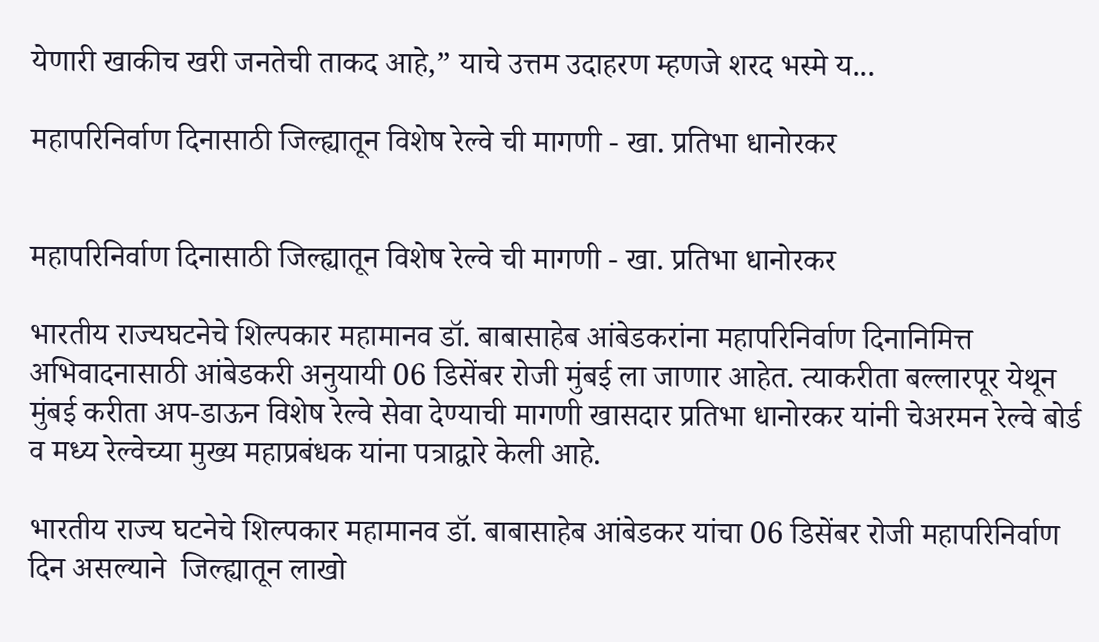येणारी खाकीच खरी जनतेची ताकद आहे,” याचे उत्तम उदाहरण म्हणजे शरद भस्मे य...

महापरिनिर्वाण दिनासाठी जिल्ह्यातून विशेष रेल्वे ची मागणी - खा. प्रतिभा धानोरकर


महापरिनिर्वाण दिनासाठी जिल्ह्यातून विशेष रेल्वे ची मागणी - खा. प्रतिभा धानोरकर

भारतीय राज्यघटनेचे शिल्पकार महामानव डॉ. बाबासाहेब आंबेडकरांना महापरिनिर्वाण दिनानिमित्त अभिवादनासाठी आंबेडकरी अनुयायी 06 डिसेंबर रोजी मुंबई ला जाणार आहेत. त्याकरीता बल्लारपूर येथून मुंबई करीता अप-डाऊन विशेष रेल्वे सेवा देण्याची मागणी खासदार प्रतिभा धानोरकर यांनी चेअरमन रेल्वे बोर्ड व मध्य रेल्वेच्या मुख्य महाप्रबंधक यांना पत्राद्वारे केली आहे.

भारतीय राज्य घटनेचे शिल्पकार महामानव डॉ. बाबासाहेब आंबेडकर यांचा 06 डिसेंबर रोजी महापरिनिर्वाण दिन असल्याने  जिल्ह्यातून लाखो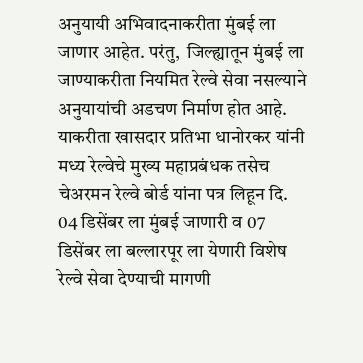अनुयायी अभिवादनाकरीता मुंबई ला जाणार आहेत. परंतु,  जिल्ह्यातून मुंबई ला जाण्याकरीता नियमित रेल्वे सेवा नसल्याने अनुयायांची अडचण निर्माण होत आहे. याकरीता खासदार प्रतिभा धानोरकर यांनी  मध्य रेल्वेचे मुख्य महाप्रबंधक तसेच चेअरमन रेल्वे बोर्ड यांना पत्र लिहून दि. 04 डिसेंबर ला मुंबई जाणारी व 07 डिसेंबर ला बल्लारपूर ला येणारी विशेष रेल्वे सेवा देण्याची मागणी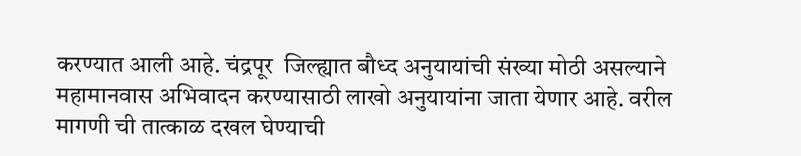करण्यात आली आहे. चंद्रपूर  जिल्ह्यात बौध्द अनुयायांची संख्या मोठी असल्याने महामानवास अभिवादन करण्यासाठी लाखो अनुयायांना जाता येणार आहे. वरील मागणी ची तात्काळ दखल घेण्याची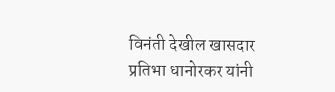विनंती देखील खासदार प्रतिभा धानोरकर यांनी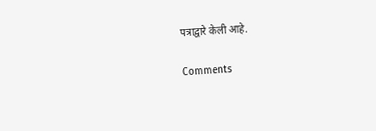पत्राद्वारे केली आहे.

Comments